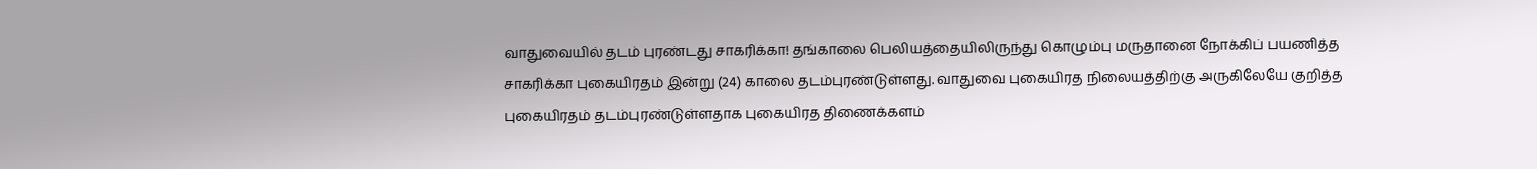வாதுவையில் தடம் புரண்டது சாகரிக்கா! தங்காலை பெலியத்தையிலிருந்து கொழும்பு மருதானை நோக்கிப் பயணித்த சாகரிக்கா புகையிரதம் இன்று (24) காலை தடம்புரண்டுள்ளது. வாதுவை புகையிரத நிலையத்திற்கு அருகிலேயே குறித்த புகையிரதம் தடம்புரண்டுள்ளதாக புகையிரத திணைக்களம்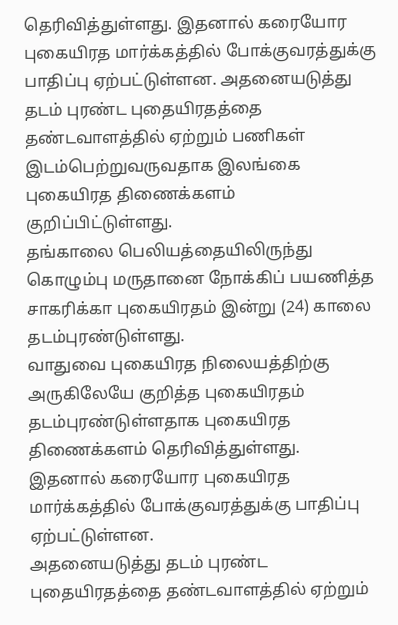தெரிவித்துள்ளது. இதனால் கரையோர புகையிரத மார்க்கத்தில் போக்குவரத்துக்கு பாதிப்பு ஏற்பட்டுள்ளன. அதனையடுத்து தடம் புரண்ட புதையிரதத்தை தண்டவாளத்தில் ஏற்றும் பணிகள் இடம்பெற்றுவருவதாக இலங்கை புகையிரத திணைக்களம் குறிப்பிட்டுள்ளது.
தங்காலை பெலியத்தையிலிருந்து கொழும்பு மருதானை நோக்கிப் பயணித்த சாகரிக்கா புகையிரதம் இன்று (24) காலை தடம்புரண்டுள்ளது.
வாதுவை புகையிரத நிலையத்திற்கு அருகிலேயே குறித்த புகையிரதம் தடம்புரண்டுள்ளதாக புகையிரத திணைக்களம் தெரிவித்துள்ளது.
இதனால் கரையோர புகையிரத மார்க்கத்தில் போக்குவரத்துக்கு பாதிப்பு ஏற்பட்டுள்ளன.
அதனையடுத்து தடம் புரண்ட புதையிரதத்தை தண்டவாளத்தில் ஏற்றும்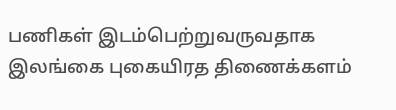பணிகள் இடம்பெற்றுவருவதாக இலங்கை புகையிரத திணைக்களம்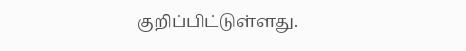குறிப்பிட்டுள்ளது.